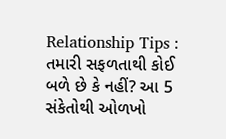Relationship Tips : તમારી સફળતાથી કોઈ બળે છે કે નહીં? આ 5 સંકેતોથી ઓળખો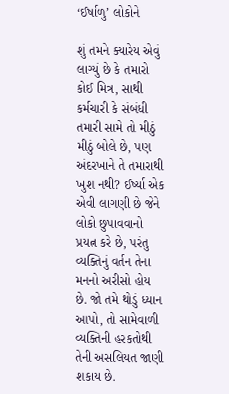‘ઈર્ષાળુ’ લોકોને

શું તમને ક્યારેય એવું લાગ્યું છે કે તમારો કોઈ મિત્ર, સાથી કર્મચારી કે સંબંધી તમારી સામે તો મીઠું મીઠું બોલે છે, પણ અંદરખાને તે તમારાથી ખુશ નથી? ઈર્ષ્યા એક એવી લાગણી છે જેને લોકો છુપાવવાનો પ્રયત્ન કરે છે, પરંતુ વ્યક્તિનું વર્તન તેના મનનો અરીસો હોય છે. જો તમે થોડું ધ્યાન આપો, તો સામેવાળી વ્યક્તિની હરકતોથી તેની અસલિયત જાણી શકાય છે.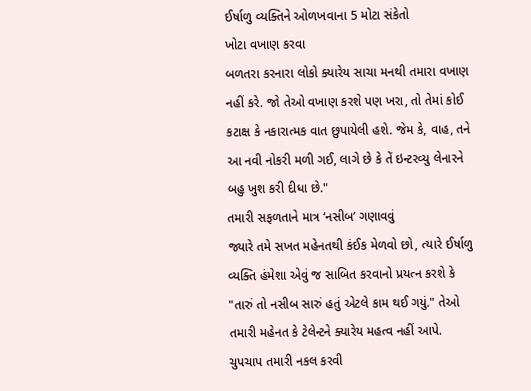ઈર્ષાળુ વ્યક્તિને ઓળખવાના 5 મોટા સંકેતો
ખોટા વખાણ કરવા
બળતરા કરનારા લોકો ક્યારેય સાચા મનથી તમારા વખાણ નહીં કરે. જો તેઓ વખાણ કરશે પણ ખરા, તો તેમાં કોઈ કટાક્ષ કે નકારાત્મક વાત છુપાયેલી હશે. જેમ કે, વાહ, તને આ નવી નોકરી મળી ગઈ, લાગે છે કે તેં ઇન્ટરવ્યુ લેનારને બહુ ખુશ કરી દીધા છે."
તમારી સફળતાને માત્ર ‘નસીબ’ ગણાવવું
જ્યારે તમે સખત મહેનતથી કંઈક મેળવો છો, ત્યારે ઈર્ષાળુ વ્યક્તિ હંમેશા એવું જ સાબિત કરવાનો પ્રયત્ન કરશે કે "તારું તો નસીબ સારું હતું એટલે કામ થઈ ગયું." તેઓ તમારી મહેનત કે ટેલેન્ટને ક્યારેય મહત્વ નહીં આપે.
ચુપચાપ તમારી નકલ કરવી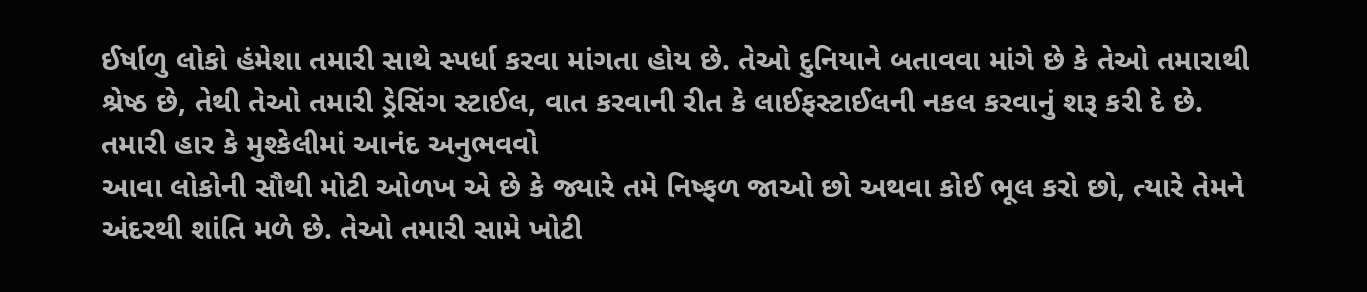ઈર્ષાળુ લોકો હંમેશા તમારી સાથે સ્પર્ધા કરવા માંગતા હોય છે. તેઓ દુનિયાને બતાવવા માંગે છે કે તેઓ તમારાથી શ્રેષ્ઠ છે, તેથી તેઓ તમારી ડ્રેસિંગ સ્ટાઈલ, વાત કરવાની રીત કે લાઈફસ્ટાઈલની નકલ કરવાનું શરૂ કરી દે છે.
તમારી હાર કે મુશ્કેલીમાં આનંદ અનુભવવો
આવા લોકોની સૌથી મોટી ઓળખ એ છે કે જ્યારે તમે નિષ્ફળ જાઓ છો અથવા કોઈ ભૂલ કરો છો, ત્યારે તેમને અંદરથી શાંતિ મળે છે. તેઓ તમારી સામે ખોટી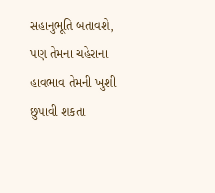સહાનુભૂતિ બતાવશે, પણ તેમના ચહેરાના હાવભાવ તેમની ખુશી છુપાવી શકતા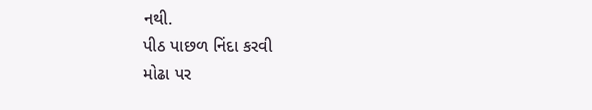નથી.
પીઠ પાછળ નિંદા કરવી
મોઢા પર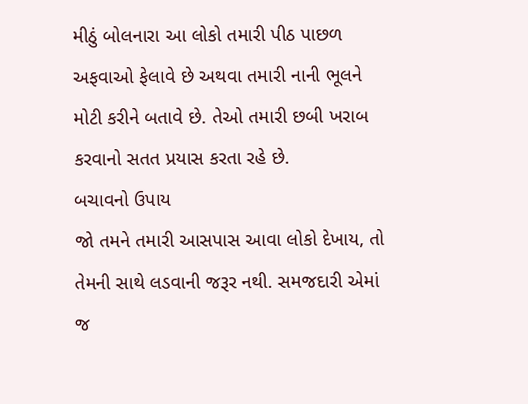મીઠું બોલનારા આ લોકો તમારી પીઠ પાછળ અફવાઓ ફેલાવે છે અથવા તમારી નાની ભૂલને મોટી કરીને બતાવે છે. તેઓ તમારી છબી ખરાબ કરવાનો સતત પ્રયાસ કરતા રહે છે.
બચાવનો ઉપાય
જો તમને તમારી આસપાસ આવા લોકો દેખાય, તો તેમની સાથે લડવાની જરૂર નથી. સમજદારી એમાં જ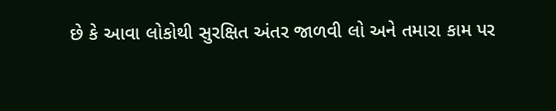છે કે આવા લોકોથી સુરક્ષિત અંતર જાળવી લો અને તમારા કામ પર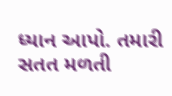ધ્યાન આપો. તમારી સતત મળતી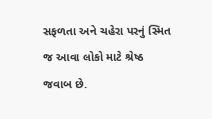સફળતા અને ચહેરા પરનું સ્મિત જ આવા લોકો માટે શ્રેષ્ઠ જવાબ છે.